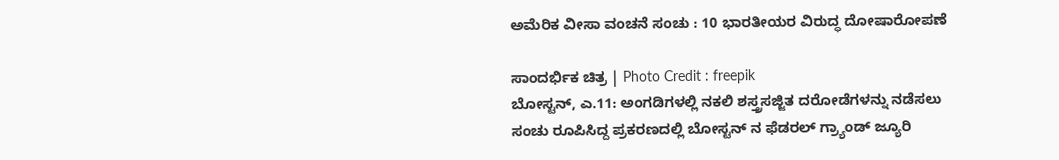ಅಮೆರಿಕ ವೀಸಾ ವಂಚನೆ ಸಂಚು : 10 ಭಾರತೀಯರ ವಿರುದ್ಧ ದೋಷಾರೋಪಣೆ

ಸಾಂದರ್ಭಿಕ ಚಿತ್ರ | Photo Credit : freepik
ಬೋಸ್ಟನ್, ಎ.11: ಅಂಗಡಿಗಳಲ್ಲಿ ನಕಲಿ ಶಸ್ತ್ರಸಜ್ಜಿತ ದರೋಡೆಗಳನ್ನು ನಡೆಸಲು ಸಂಚು ರೂಪಿಸಿದ್ದ ಪ್ರಕರಣದಲ್ಲಿ ಬೋಸ್ಟನ್ ನ ಫೆಡರಲ್ ಗ್ರ್ಯಾಂಡ್ ಜ್ಯೂರಿ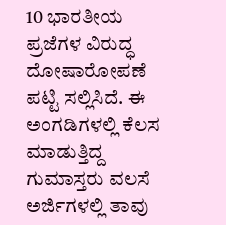10 ಭಾರತೀಯ ಪ್ರಜೆಗಳ ವಿರುದ್ಧ ದೋಷಾರೋಪಣೆ ಪಟ್ಟಿ ಸಲ್ಲಿಸಿದೆ. ಈ ಅಂಗಡಿಗಳಲ್ಲಿ ಕೆಲಸ ಮಾಡುತ್ತಿದ್ದ ಗುಮಾಸ್ತರು ವಲಸೆ ಅರ್ಜಿಗಳಲ್ಲಿ ತಾವು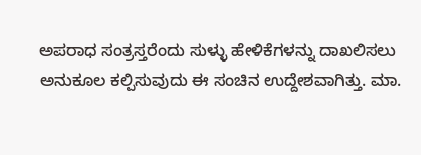ಅಪರಾಧ ಸಂತ್ರಸ್ತರೆಂದು ಸುಳ್ಳು ಹೇಳಿಕೆಗಳನ್ನು ದಾಖಲಿಸಲು ಅನುಕೂಲ ಕಲ್ಪಿಸುವುದು ಈ ಸಂಚಿನ ಉದ್ದೇಶವಾಗಿತ್ತು. ಮಾ.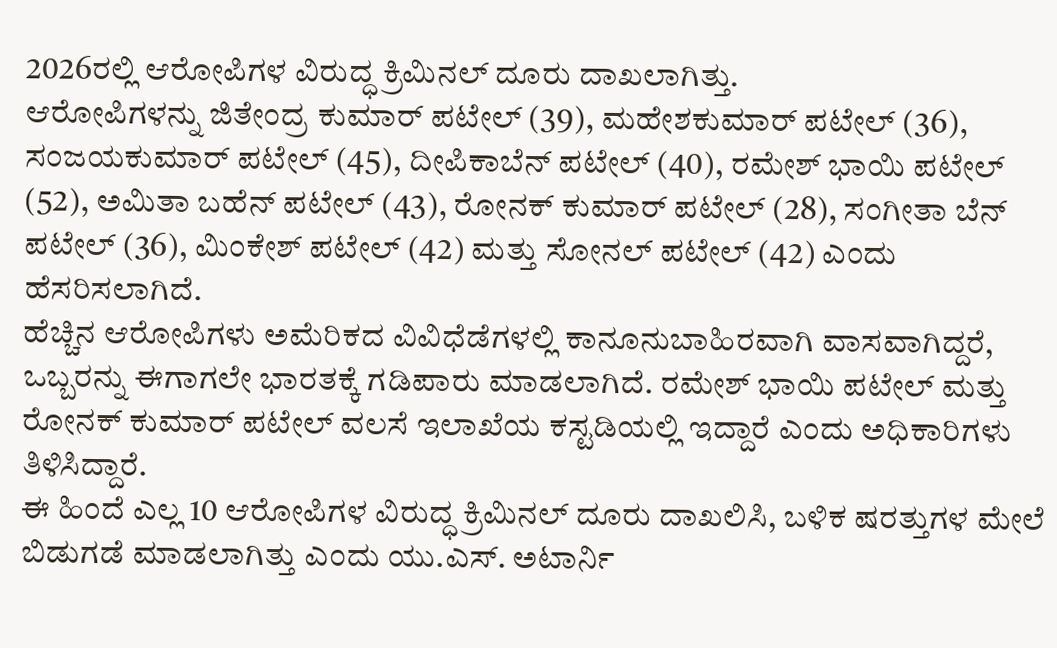2026ರಲ್ಲಿ ಆರೋಪಿಗಳ ವಿರುದ್ಧ ಕ್ರಿಮಿನಲ್ ದೂರು ದಾಖಲಾಗಿತ್ತು.
ಆರೋಪಿಗಳನ್ನು ಜಿತೇಂದ್ರ ಕುಮಾರ್ ಪಟೇಲ್ (39), ಮಹೇಶಕುಮಾರ್ ಪಟೇಲ್ (36), ಸಂಜಯಕುಮಾರ್ ಪಟೇಲ್ (45), ದೀಪಿಕಾಬೆನ್ ಪಟೇಲ್ (40), ರಮೇಶ್ ಭಾಯಿ ಪಟೇಲ್ (52), ಅಮಿತಾ ಬಹೆನ್ ಪಟೇಲ್ (43), ರೋನಕ್ ಕುಮಾರ್ ಪಟೇಲ್ (28), ಸಂಗೀತಾ ಬೆನ್ ಪಟೇಲ್ (36), ಮಿಂಕೇಶ್ ಪಟೇಲ್ (42) ಮತ್ತು ಸೋನಲ್ ಪಟೇಲ್ (42) ಎಂದು ಹೆಸರಿಸಲಾಗಿದೆ.
ಹೆಚ್ಚಿನ ಆರೋಪಿಗಳು ಅಮೆರಿಕದ ವಿವಿಧೆಡೆಗಳಲ್ಲಿ ಕಾನೂನುಬಾಹಿರವಾಗಿ ವಾಸವಾಗಿದ್ದರೆ, ಒಬ್ಬರನ್ನು ಈಗಾಗಲೇ ಭಾರತಕ್ಕೆ ಗಡಿಪಾರು ಮಾಡಲಾಗಿದೆ. ರಮೇಶ್ ಭಾಯಿ ಪಟೇಲ್ ಮತ್ತು ರೋನಕ್ ಕುಮಾರ್ ಪಟೇಲ್ ವಲಸೆ ಇಲಾಖೆಯ ಕಸ್ಟಡಿಯಲ್ಲಿ ಇದ್ದಾರೆ ಎಂದು ಅಧಿಕಾರಿಗಳು ತಿಳಿಸಿದ್ದಾರೆ.
ಈ ಹಿಂದೆ ಎಲ್ಲ 10 ಆರೋಪಿಗಳ ವಿರುದ್ಧ ಕ್ರಿಮಿನಲ್ ದೂರು ದಾಖಲಿಸಿ, ಬಳಿಕ ಷರತ್ತುಗಳ ಮೇಲೆ ಬಿಡುಗಡೆ ಮಾಡಲಾಗಿತ್ತು ಎಂದು ಯು.ಎಸ್. ಅಟಾರ್ನಿ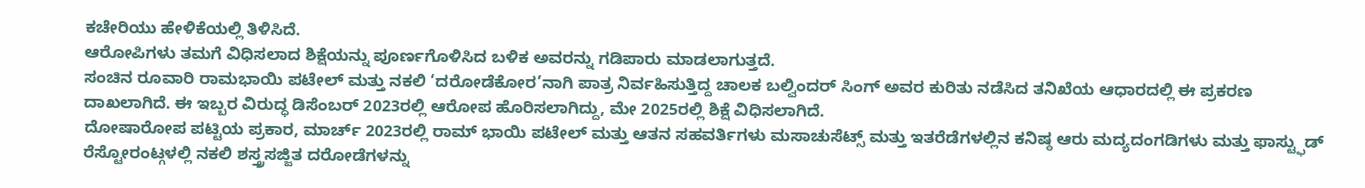ಕಚೇರಿಯು ಹೇಳಿಕೆಯಲ್ಲಿ ತಿಳಿಸಿದೆ.
ಆರೋಪಿಗಳು ತಮಗೆ ವಿಧಿಸಲಾದ ಶಿಕ್ಷೆಯನ್ನು ಪೂರ್ಣಗೊಳಿಸಿದ ಬಳಿಕ ಅವರನ್ನು ಗಡಿಪಾರು ಮಾಡಲಾಗುತ್ತದೆ.
ಸಂಚಿನ ರೂವಾರಿ ರಾಮಭಾಯಿ ಪಟೇಲ್ ಮತ್ತು ನಕಲಿ ‘ದರೋಡೆಕೋರ’ನಾಗಿ ಪಾತ್ರ ನಿರ್ವಹಿಸುತ್ತಿದ್ದ ಚಾಲಕ ಬಲ್ವಿಂದರ್ ಸಿಂಗ್ ಅವರ ಕುರಿತು ನಡೆಸಿದ ತನಿಖೆಯ ಆಧಾರದಲ್ಲಿ ಈ ಪ್ರಕರಣ ದಾಖಲಾಗಿದೆ. ಈ ಇಬ್ಬರ ವಿರುದ್ಧ ಡಿಸೆಂಬರ್ 2023ರಲ್ಲಿ ಆರೋಪ ಹೊರಿಸಲಾಗಿದ್ದು, ಮೇ 2025ರಲ್ಲಿ ಶಿಕ್ಷೆ ವಿಧಿಸಲಾಗಿದೆ.
ದೋಷಾರೋಪ ಪಟ್ಟಿಯ ಪ್ರಕಾರ, ಮಾರ್ಚ್ 2023ರಲ್ಲಿ ರಾಮ್ ಭಾಯಿ ಪಟೇಲ್ ಮತ್ತು ಆತನ ಸಹವರ್ತಿಗಳು ಮಸಾಚುಸೆಟ್ಸ್ ಮತ್ತು ಇತರೆಡೆಗಳಲ್ಲಿನ ಕನಿಷ್ಠ ಆರು ಮದ್ಯದಂಗಡಿಗಳು ಮತ್ತು ಫಾಸ್ಟ್ಫುಡ್ ರೆಸ್ಟೋರಂಟ್ಗಳಲ್ಲಿ ನಕಲಿ ಶಸ್ತ್ರಸಜ್ಜಿತ ದರೋಡೆಗಳನ್ನು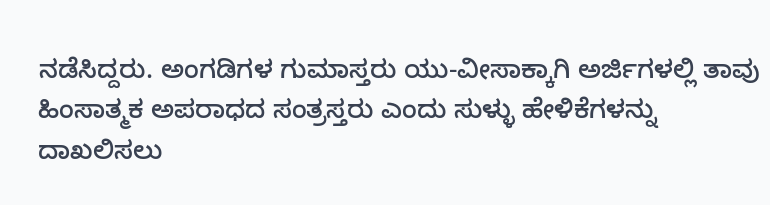ನಡೆಸಿದ್ದರು. ಅಂಗಡಿಗಳ ಗುಮಾಸ್ತರು ಯು-ವೀಸಾಕ್ಕಾಗಿ ಅರ್ಜಿಗಳಲ್ಲಿ ತಾವು ಹಿಂಸಾತ್ಮಕ ಅಪರಾಧದ ಸಂತ್ರಸ್ತರು ಎಂದು ಸುಳ್ಳು ಹೇಳಿಕೆಗಳನ್ನು ದಾಖಲಿಸಲು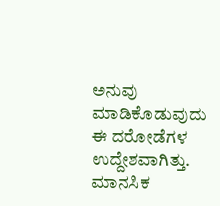ಅನುವು ಮಾಡಿಕೊಡುವುದು ಈ ದರೋಡೆಗಳ ಉದ್ದೇಶವಾಗಿತ್ತು.
ಮಾನಸಿಕ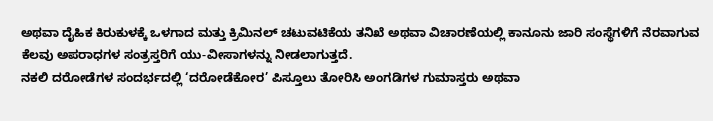ಅಥವಾ ದೈಹಿಕ ಕಿರುಕುಳಕ್ಕೆ ಒಳಗಾದ ಮತ್ತು ಕ್ರಿಮಿನಲ್ ಚಟುವಟಿಕೆಯ ತನಿಖೆ ಅಥವಾ ವಿಚಾರಣೆಯಲ್ಲಿ ಕಾನೂನು ಜಾರಿ ಸಂಸ್ಥೆಗಳಿಗೆ ನೆರವಾಗುವ ಕೆಲವು ಅಪರಾಧಗಳ ಸಂತ್ರಸ್ತರಿಗೆ ಯು-ವೀಸಾಗಳನ್ನು ನೀಡಲಾಗುತ್ತದೆ.
ನಕಲಿ ದರೋಡೆಗಳ ಸಂದರ್ಭದಲ್ಲಿ ‘ದರೋಡೆಕೋರ’ ಪಿಸ್ತೂಲು ತೋರಿಸಿ ಅಂಗಡಿಗಳ ಗುಮಾಸ್ತರು ಅಥವಾ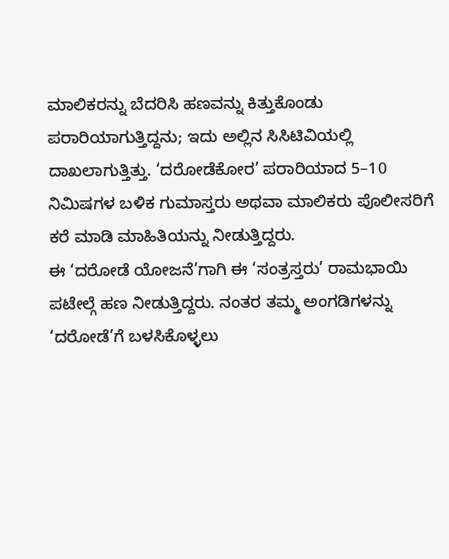ಮಾಲಿಕರನ್ನು ಬೆದರಿಸಿ ಹಣವನ್ನು ಕಿತ್ತುಕೊಂಡು ಪರಾರಿಯಾಗುತ್ತಿದ್ದನು; ಇದು ಅಲ್ಲಿನ ಸಿಸಿಟಿವಿಯಲ್ಲಿ ದಾಖಲಾಗುತ್ತಿತ್ತು. ‘ದರೋಡೆಕೋರ’ ಪರಾರಿಯಾದ 5–10 ನಿಮಿಷಗಳ ಬಳಿಕ ಗುಮಾಸ್ತರು ಅಥವಾ ಮಾಲಿಕರು ಪೊಲೀಸರಿಗೆ ಕರೆ ಮಾಡಿ ಮಾಹಿತಿಯನ್ನು ನೀಡುತ್ತಿದ್ದರು.
ಈ ‘ದರೋಡೆ ಯೋಜನೆ’ಗಾಗಿ ಈ ‘ಸಂತ್ರಸ್ತರು’ ರಾಮಭಾಯಿ ಪಟೇಲ್ಗೆ ಹಣ ನೀಡುತ್ತಿದ್ದರು. ನಂತರ ತಮ್ಮ ಅಂಗಡಿಗಳನ್ನು ‘ದರೋಡೆ’ಗೆ ಬಳಸಿಕೊಳ್ಳಲು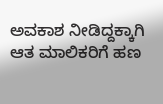ಅವಕಾಶ ನೀಡಿದ್ದಕ್ಕಾಗಿ ಆತ ಮಾಲಿಕರಿಗೆ ಹಣ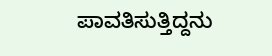ಪಾವತಿಸುತ್ತಿದ್ದನು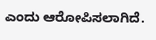ಎಂದು ಆರೋಪಿಸಲಾಗಿದೆ.